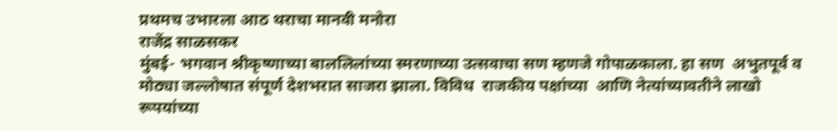प्रथमच उभारला आठ थराचा मानवी मनोरा
राजेंद्र साळसकर
मुंबई- भगवान श्रीकृष्णाच्या बाललिलांच्या स्मरणाच्या उत्सवाचा सण म्हणजे गोपाळकाला. हा सण  अभुतपूर्व व मोठ्या जल्लोषात संपूर्ण देशभरात साजरा झाला. विविध  राजकीय पक्षांच्या  आणि नेत्यांच्यावतीने लाखो रूपयांच्या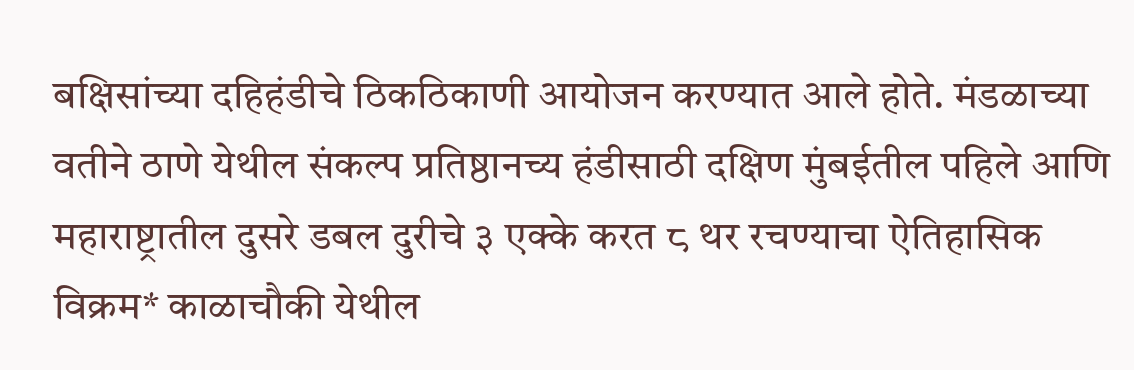बक्षिसांच्या दहिहंडीचे ठिकठिकाणी आयोजन करण्यात आले होते. मंडळाच्या वतीने ठाणे येथील संकल्प प्रतिष्ठानच्य हंडीसाठी दक्षिण मुंबईतील पहिले आणि महाराष्ट्रातील दुसरे डबल दुरीचे ३ एक्के करत ८ थर रचण्याचा ऐतिहासिक विक्रम* काळाचौकी येथील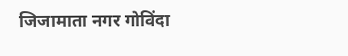जिजामाता नगर गोविंदा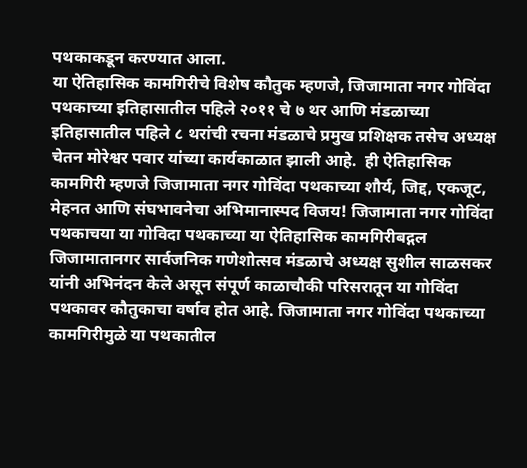पथकाकडून करण्यात आला.
या ऐतिहासिक कामगिरीचे विशेष कौतुक म्हणजे, जिजामाता नगर गोविंदा पथकाच्या इतिहासातील पहिले २०११ चे ७ थर आणि मंडळाच्या इतिहासातील पहिले ८ थरांची रचना मंडळाचे प्रमुख प्रशिक्षक तसेच अध्यक्ष  चेतन मोरेश्वर पवार यांच्या कार्यकाळात झाली आहे.  ही ऐतिहासिक कामगिरी म्हणजे जिजामाता नगर गोविंदा पथकाच्या शौर्य, जिद्द, एकजूट, मेहनत आणि संघभावनेचा अभिमानास्पद विजय! जिजामाता नगर गोविंदा पथकाचया या गोविदा पथकाच्या या ऐतिहासिक कामगिरीबद्गल जिजामातानगर सार्वजनिक गणेशोत्सव मंडळाचे अध्यक्ष सुशील साळसकर यांनी अभिनंदन केले असून संपूर्ण काळाचौकी परिसरातून या गोविंदा पथकावर कौतुकाचा वर्षाव होत आहे. जिजामाता नगर गोविंदा पथकाच्या कामगिरीमुळे या पथकातील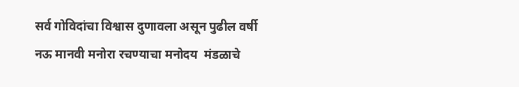सर्व गोविदांचा विश्वास दुणावला असून पुढील वर्षी नऊ मानवी मनोरा रचण्याचा मनोदय  मंडळाचे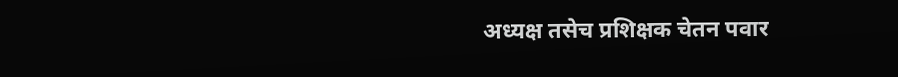अध्यक्ष तसेच प्रशिक्षक चेतन पवार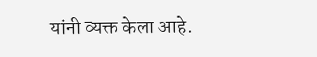यांनी व्यक्त केला आहे.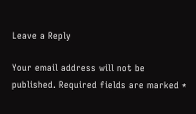Leave a Reply

Your email address will not be published. Required fields are marked *